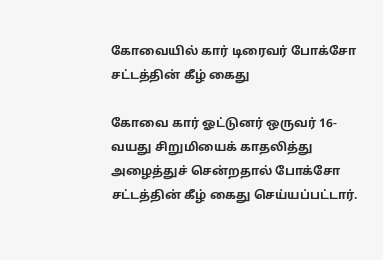கோவையில் கார் டிரைவர் போக்சோ சட்டத்தின் கீழ் கைது

கோவை கார் ஓட்டுனர் ஒருவர் 16-வயது சிறுமியைக் காதலித்து அழைத்துச் சென்றதால் போக்சோ சட்டத்தின் கீழ் கைது செய்யப்பட்டார்.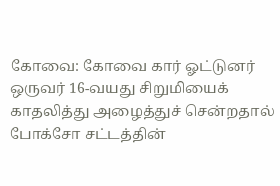கோவை: கோவை கார் ஓட்டுனர் ஒருவர் 16-வயது சிறுமியைக் காதலித்து அழைத்துச் சென்றதால் போக்சோ சட்டத்தின்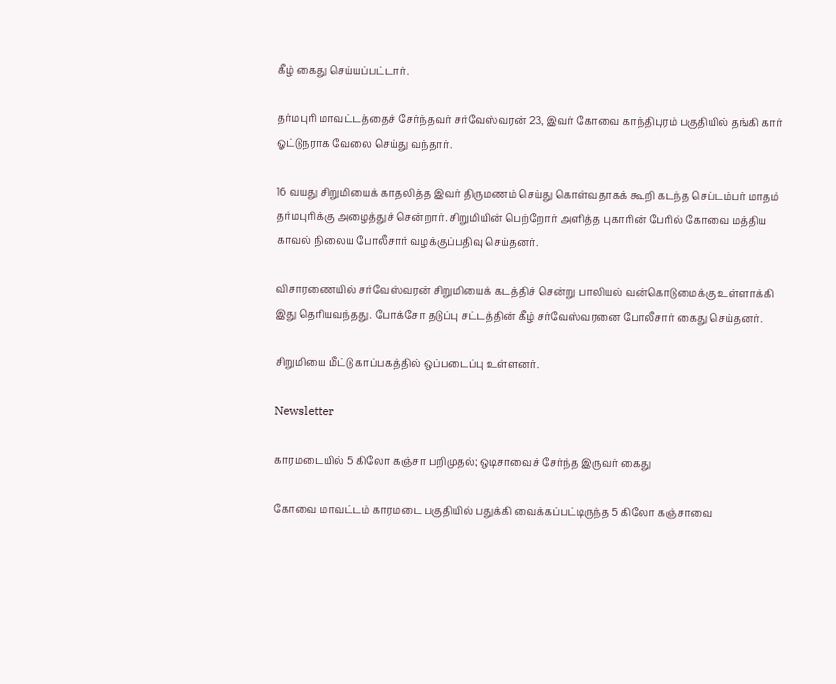கீழ் கைது செய்யப்பட்டார்.

தர்மபுரி மாவட்டத்தைச் சேர்ந்தவர் சர்வேஸ்வரன் 23, இவர் கோவை காந்திபுரம் பகுதியில் தங்கி கார் ஓட்டுநராக வேலை செய்து வந்தார்.

16 வயது சிறுமியைக் காதலித்த இவர் திருமணம் செய்து கொள்வதாகக் கூறி கடந்த செப்டம்பர் மாதம் தர்மபுரிக்கு அழைத்துச் சென்றார். சிறுமியின் பெற்றோர் அளித்த புகாரின் பேரில் கோவை மத்திய காவல் நிலைய போலீசார் வழக்குப்பதிவு செய்தனர்.

விசாரணையில் சர்வேஸ்வரன் சிறுமியைக் கடத்திச் சென்று பாலியல் வன்கொடுமைக்கு உள்ளாக்கி இது தெரியவந்தது. போக்சோ தடுப்பு சட்டத்தின் கீழ் சர்வேஸ்வரனை போலீசார் கைது செய்தனர்.

சிறுமியை மீட்டு காப்பகத்தில் ஒப்படைப்பு உள்ளனர்.

Newsletter

காரமடையில் 5 கிலோ கஞ்சா பறிமுதல்; ஒடிசாவைச் சேர்ந்த இருவர் கைது

கோவை மாவட்டம் காரமடை பகுதியில் பதுக்கி வைக்கப்பட்டிருந்த 5 கிலோ கஞ்சாவை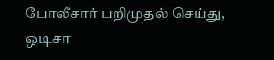போலீசார் பறிமுதல் செய்து, ஒடிசா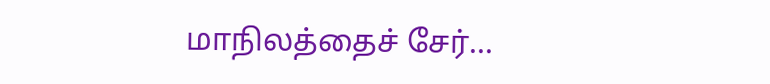மாநிலத்தைச் சேர்...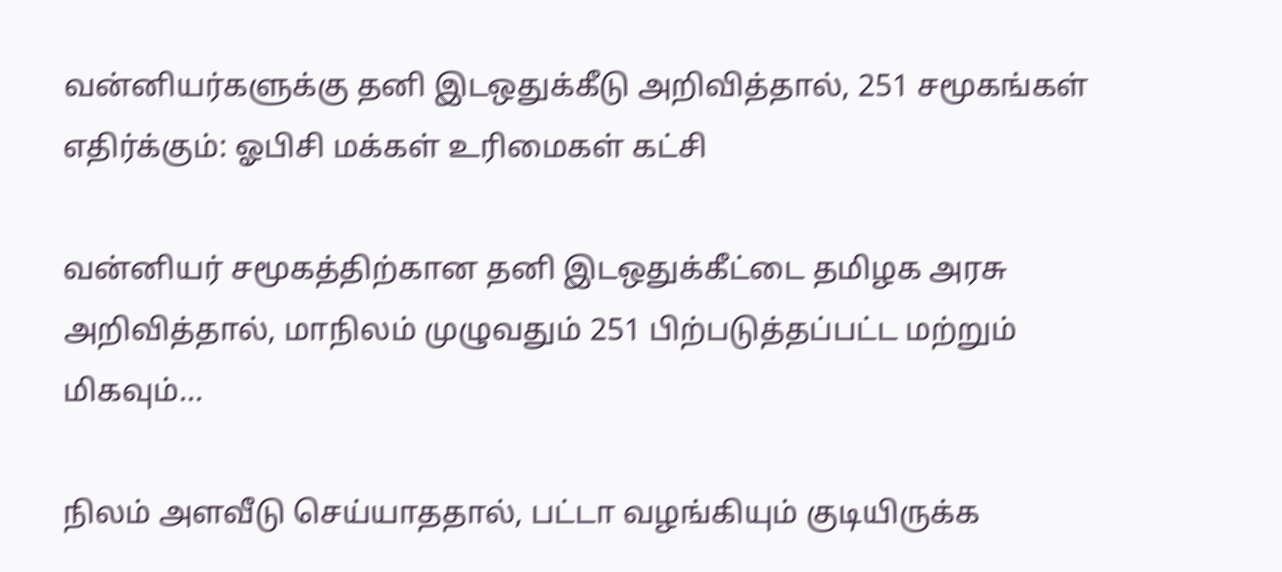வன்னியர்களுக்கு தனி இடஒதுக்கீடு அறிவித்தால், 251 சமூகங்கள் எதிர்க்கும்: ஓபிசி மக்கள் உரிமைகள் கட்சி

வன்னியர் சமூகத்திற்கான தனி இடஒதுக்கீட்டை தமிழக அரசு அறிவித்தால், மாநிலம் முழுவதும் 251 பிற்படுத்தப்பட்ட மற்றும் மிகவும்...

நிலம் அளவீடு செய்யாததால், பட்டா வழங்கியும் குடியிருக்க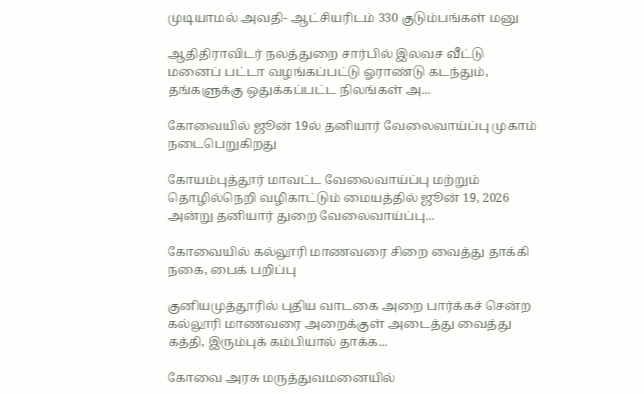முடியாமல் அவதி- ஆட்சியரிடம் 330 குடும்பங்கள் மனு

ஆதிதிராவிடர் நலத்துறை சார்பில் இலவச வீட்டு மனைப் பட்டா வழங்கப்பட்டு ஓராண்டு கடந்தும், தங்களுக்கு ஒதுக்கப்பட்ட நிலங்கள் அ...

கோவையில் ஜூன் 19ல் தனியார் வேலைவாய்ப்பு முகாம் நடைபெறுகிறது

கோயம்புத்தூர் மாவட்ட வேலைவாய்ப்பு மற்றும் தொழில்நெறி வழிகாட்டும் மையத்தில் ஜூன் 19, 2026 அன்று தனியார் துறை வேலைவாய்ப்பு...

கோவையில் கல்லூரி மாணவரை சிறை வைத்து தாக்கி நகை, பைக் பறிப்பு

குனியமுத்தூரில் புதிய வாடகை அறை பார்க்கச் சென்ற கல்லூரி மாணவரை அறைக்குள் அடைத்து வைத்து கத்தி, இரும்புக் கம்பியால் தாக்க...

கோவை அரசு மருத்துவமனையில்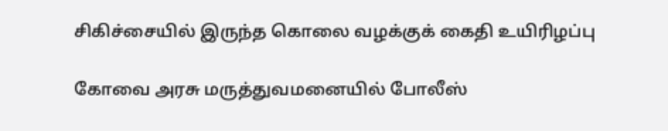சிகிச்சையில் இருந்த கொலை வழக்குக் கைதி உயிரிழப்பு

கோவை அரசு மருத்துவமனையில் போலீஸ்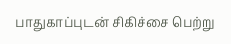பாதுகாப்புடன் சிகிச்சை பெற்று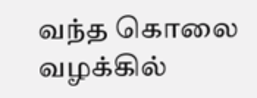வந்த கொலை வழக்கில்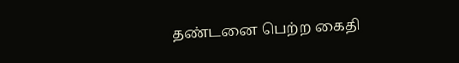தண்டனை பெற்ற கைதி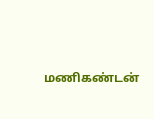மணிகண்டன்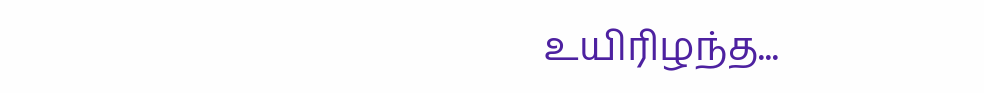உயிரிழந்த...